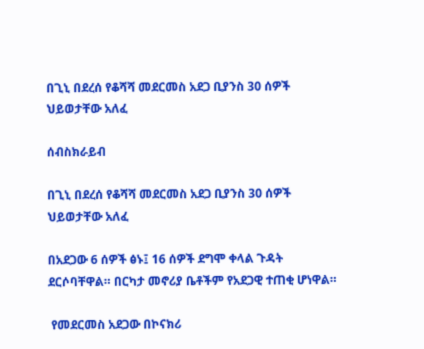በጊኒ በደረሰ የቆሻሻ መደርመስ አደጋ ቢያንስ 30 ሰዎች ህይወታቸው አለፈ

ሰብስክራይብ

በጊኒ በደረሰ የቆሻሻ መደርመስ አደጋ ቢያንስ 30 ሰዎች ህይወታቸው አለፈ

በአደጋው 6 ሰዎች ፅኑ፤ 16 ሰዎች ደግሞ ቀላል ጉዳት ደርሶባቸዋል። በርካታ መኖሪያ ቤቶችም የአደጋዊ ተጠቂ ሆነዋል።

 የመደርመስ አደጋው በኮናክሪ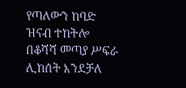የጣለውን ከባድ ዝናብ ተከትሎ በቆሻሻ መጣያ ሥፍራ ሊከሰት እንደቻለ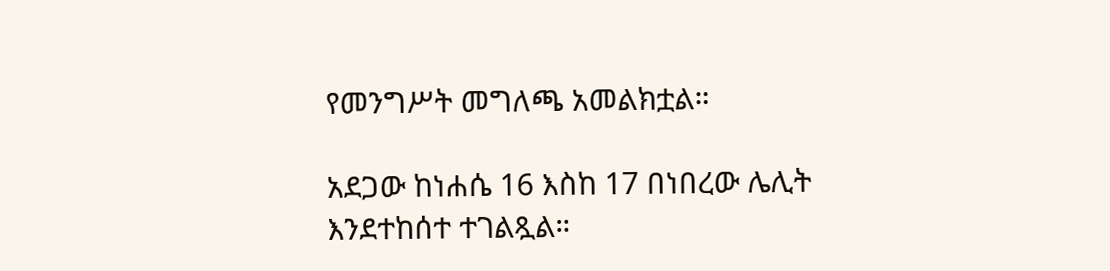የመንግሥት መግለጫ አመልክቷል።

አደጋው ከነሐሴ 16 እስከ 17 በነበረው ሌሊት እንደተከሰተ ተገልጿል።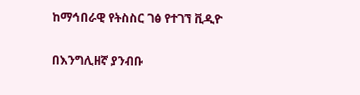ከማኅበራዊ የትስስር ገፅ የተገኘ ቪዲዮ

በእንግሊዘኛ ያንብቡ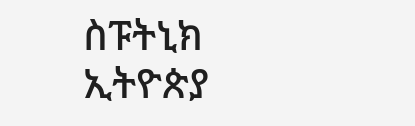ስፑትኒክ ኢትዮጵያ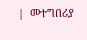|  መተግበሪያ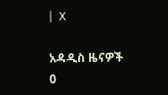|  X

አዳዲስ ዜናዎች
0